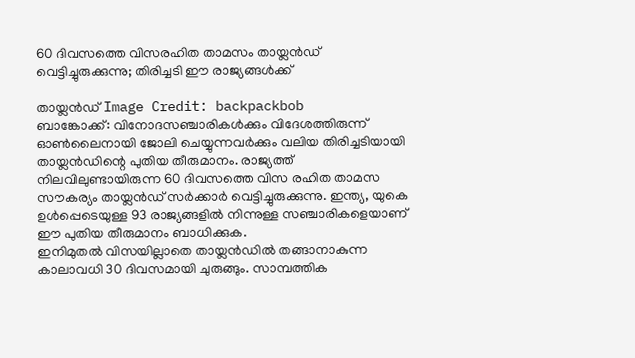60 ദിവസത്തെ വിസരഹിത താമസം തായ്ലൻഡ് വെട്ടിച്ചുരുക്കുന്നു; തിരിച്ചടി ഈ രാജ്യങ്ങൾക്ക്

തായ്ലൻഡ് Image Credit: backpackbob
ബാങ്കോക്ക്: വിനോദസഞ്ചാരികൾക്കും വിദേശത്തിരുന്ന് ഓൺലൈനായി ജോലി ചെയ്യുന്നവർക്കും വലിയ തിരിച്ചടിയായി തായ്ലൻഡിന്റെ പുതിയ തീരുമാനം. രാജ്യത്ത് നിലവിലുണ്ടായിരുന്ന 60 ദിവസത്തെ വിസ രഹിത താമസ സൗകര്യം തായ്ലൻഡ് സർക്കാർ വെട്ടിച്ചുരുക്കുന്നു. ഇന്ത്യ, യുകെ ഉൾപ്പെടെയുള്ള 93 രാജ്യങ്ങളിൽ നിന്നുള്ള സഞ്ചാരികളെയാണ് ഈ പുതിയ തീരുമാനം ബാധിക്കുക.
ഇനിമുതൽ വിസയില്ലാതെ തായ്ലൻഡിൽ തങ്ങാനാകുന്ന കാലാവധി 30 ദിവസമായി ചുരുങ്ങും. സാമ്പത്തിക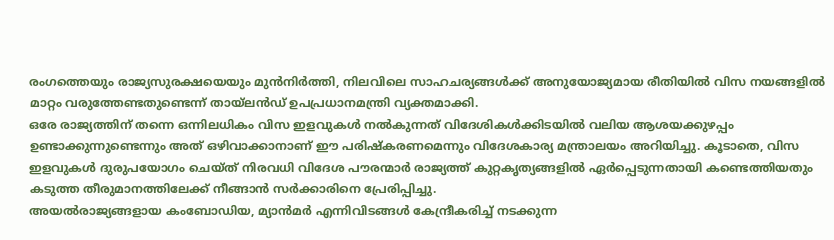രംഗത്തെയും രാജ്യസുരക്ഷയെയും മുൻനിർത്തി, നിലവിലെ സാഹചര്യങ്ങൾക്ക് അനുയോജ്യമായ രീതിയിൽ വിസ നയങ്ങളിൽ മാറ്റം വരുത്തേണ്ടതുണ്ടെന്ന് തായ്ലൻഡ് ഉപപ്രധാനമന്ത്രി വ്യക്തമാക്കി.
ഒരേ രാജ്യത്തിന് തന്നെ ഒന്നിലധികം വിസ ഇളവുകൾ നൽകുന്നത് വിദേശികൾക്കിടയിൽ വലിയ ആശയക്കുഴപ്പം ഉണ്ടാക്കുന്നുണ്ടെന്നും അത് ഒഴിവാക്കാനാണ് ഈ പരിഷ്കരണമെന്നും വിദേശകാര്യ മന്ത്രാലയം അറിയിച്ചു. കൂടാതെ, വിസ ഇളവുകൾ ദുരുപയോഗം ചെയ്ത് നിരവധി വിദേശ പൗരന്മാർ രാജ്യത്ത് കുറ്റകൃത്യങ്ങളിൽ ഏർപ്പെടുന്നതായി കണ്ടെത്തിയതും കടുത്ത തീരുമാനത്തിലേക്ക് നീങ്ങാൻ സർക്കാരിനെ പ്രേരിപ്പിച്ചു.
അയൽരാജ്യങ്ങളായ കംബോഡിയ, മ്യാൻമർ എന്നിവിടങ്ങൾ കേന്ദ്രീകരിച്ച് നടക്കുന്ന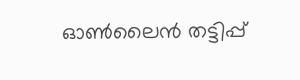ഓൺലൈൻ തട്ടിപ്പ്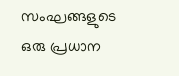സംഘങ്ങളുടെ ഒരു പ്രധാന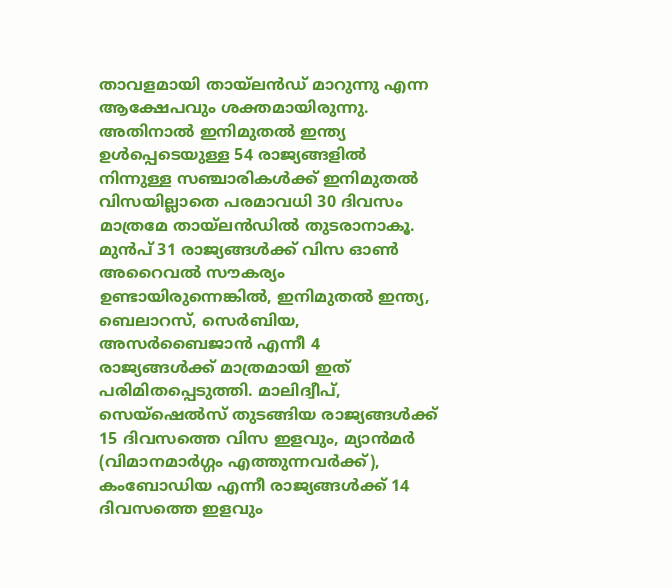താവളമായി തായ്ലൻഡ് മാറുന്നു എന്ന ആക്ഷേപവും ശക്തമായിരുന്നു. അതിനാൽ ഇനിമുതൽ ഇന്ത്യ ഉൾപ്പെടെയുള്ള 54 രാജ്യങ്ങളിൽ നിന്നുള്ള സഞ്ചാരികൾക്ക് ഇനിമുതൽ വിസയില്ലാതെ പരമാവധി 30 ദിവസം മാത്രമേ തായ്ലൻഡിൽ തുടരാനാകൂ.
മുൻപ് 31 രാജ്യങ്ങൾക്ക് വിസ ഓൺ അറൈവൽ സൗകര്യം ഉണ്ടായിരുന്നെങ്കിൽ, ഇനിമുതൽ ഇന്ത്യ, ബെലാറസ്, സെർബിയ, അസർബൈജാൻ എന്നീ 4 രാജ്യങ്ങൾക്ക് മാത്രമായി ഇത് പരിമിതപ്പെടുത്തി. മാലിദ്വീപ്, സെയ്ഷെൽസ് തുടങ്ങിയ രാജ്യങ്ങൾക്ക് 15 ദിവസത്തെ വിസ ഇളവും, മ്യാൻമർ (വിമാനമാർഗ്ഗം എത്തുന്നവർക്ക്), കംബോഡിയ എന്നീ രാജ്യങ്ങൾക്ക് 14 ദിവസത്തെ ഇളവും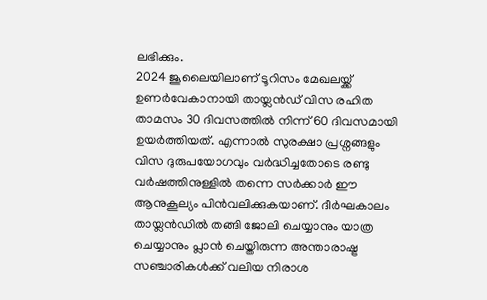ലഭിക്കും.
2024 ജൂലൈയിലാണ് ടൂറിസം മേഖലയ്ക്ക് ഉണർവേകാനായി തായ്ലൻഡ് വിസ രഹിത താമസം 30 ദിവസത്തിൽ നിന്ന് 60 ദിവസമായി ഉയർത്തിയത്. എന്നാൽ സുരക്ഷാ പ്രശ്നങ്ങളും വിസ ദുരുപയോഗവും വർദ്ധിച്ചതോടെ രണ്ടു വർഷത്തിനുള്ളിൽ തന്നെ സർക്കാർ ഈ ആനുകൂല്യം പിൻവലിക്കുകയാണ്. ദീർഘകാലം തായ്ലൻഡിൽ തങ്ങി ജോലി ചെയ്യാനും യാത്ര ചെയ്യാനും പ്ലാൻ ചെയ്തിരുന്ന അന്താരാഷ്ട്ര സഞ്ചാരികൾക്ക് വലിയ നിരാശ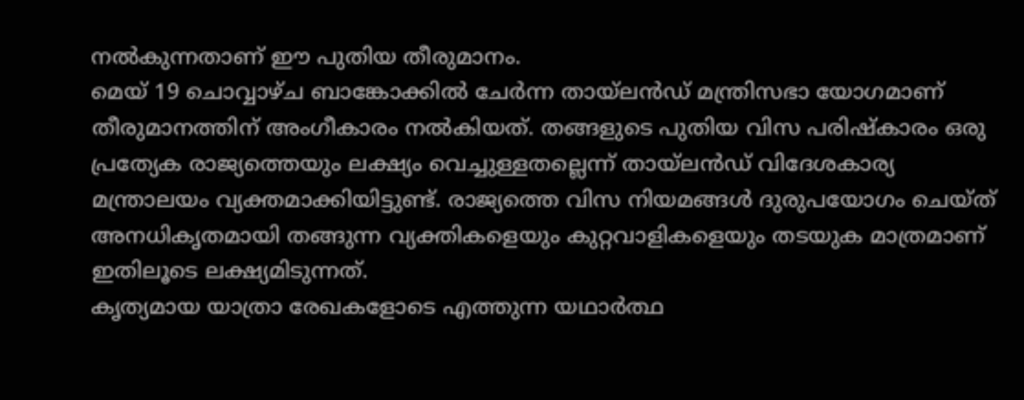നൽകുന്നതാണ് ഈ പുതിയ തീരുമാനം.
മെയ് 19 ചൊവ്വാഴ്ച ബാങ്കോക്കിൽ ചേർന്ന തായ്ലൻഡ് മന്ത്രിസഭാ യോഗമാണ് തീരുമാനത്തിന് അംഗീകാരം നൽകിയത്. തങ്ങളുടെ പുതിയ വിസ പരിഷ്കാരം ഒരു പ്രത്യേക രാജ്യത്തെയും ലക്ഷ്യം വെച്ചുള്ളതല്ലെന്ന് തായ്ലൻഡ് വിദേശകാര്യ മന്ത്രാലയം വ്യക്തമാക്കിയിട്ടുണ്ട്. രാജ്യത്തെ വിസ നിയമങ്ങൾ ദുരുപയോഗം ചെയ്ത് അനധികൃതമായി തങ്ങുന്ന വ്യക്തികളെയും കുറ്റവാളികളെയും തടയുക മാത്രമാണ് ഇതിലൂടെ ലക്ഷ്യമിടുന്നത്.
കൃത്യമായ യാത്രാ രേഖകളോടെ എത്തുന്ന യഥാർത്ഥ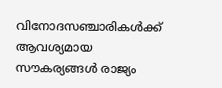വിനോദസഞ്ചാരികൾക്ക് ആവശ്യമായ സൗകര്യങ്ങൾ രാജ്യം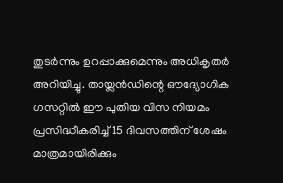തുടർന്നും ഉറപ്പാക്കുമെന്നും അധികൃതർ അറിയിച്ചു. തായ്ലൻഡിന്റെ ഔദ്യോഗിക ഗസറ്റിൽ ഈ പുതിയ വിസ നിയമം പ്രസിദ്ധീകരിച്ച് 15 ദിവസത്തിന് ശേഷം മാത്രമായിരിക്കും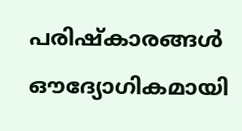പരിഷ്കാരങ്ങൾ ഔദ്യോഗികമായി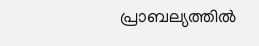പ്രാബല്യത്തിൽ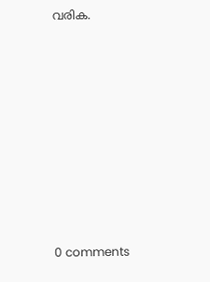വരിക.










0 comments